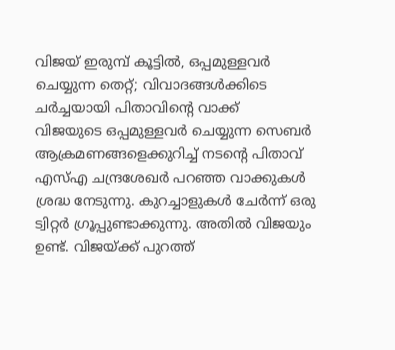വിജയ് ഇരുമ്പ് കൂട്ടിൽ, ഒപ്പമുള്ളവർ ചെയ്യുന്ന തെറ്റ്; വിവാദങ്ങൾക്കിടെ ചർച്ചയായി പിതാവിന്റെ വാക്ക്
വിജയുടെ ഒപ്പമുള്ളവർ ചെയ്യുന്ന സെബർ ആക്രമണങ്ങളെക്കുറിച്ച് നടന്റെ പിതാവ് എസ്എ ചന്ദ്രശേഖർ പറഞ്ഞ വാക്കുകൾ ശ്രദ്ധ നേടുന്നു. കുറച്ചാളുകൾ ചേർന്ന് ഒരു ട്വിറ്റർ ഗ്രൂപ്പുണ്ടാക്കുന്നു. അതിൽ വിജയും ഉണ്ട്. വിജയ്ക്ക് പുറത്ത്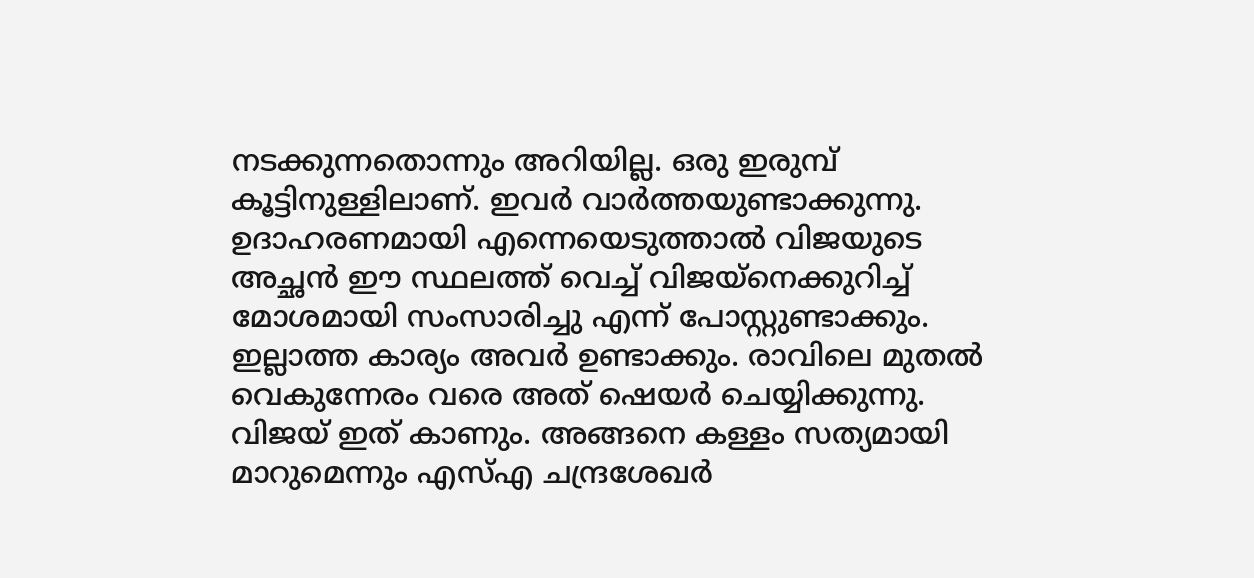നടക്കുന്നതൊന്നും അറിയില്ല. ഒരു ഇരുമ്പ് കൂട്ടിനുള്ളിലാണ്. ഇവർ വാർത്തയുണ്ടാക്കുന്നു. ഉദാഹരണമായി എന്നെയെടുത്താൽ വിജയുടെ അച്ഛൻ ഈ സ്ഥലത്ത് വെച്ച് വിജയ്നെക്കുറിച്ച് മോശമായി സംസാരിച്ചു എന്ന് പോസ്റ്റുണ്ടാക്കും. ഇല്ലാത്ത കാര്യം അവർ ഉണ്ടാക്കും. രാവിലെ മുതൽ വെകുന്നേരം വരെ അത് ഷെയർ ചെയ്യിക്കുന്നു. വിജയ് ഇത് കാണും. അങ്ങനെ കള്ളം സത്യമായി മാറുമെന്നും എസ്എ ചന്ദ്രശേഖർ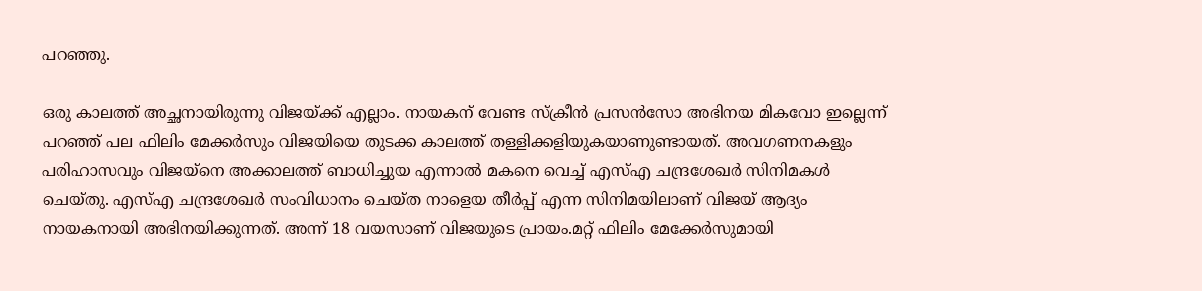പറഞ്ഞു.

ഒരു കാലത്ത് അച്ഛനായിരുന്നു വിജയ്ക്ക് എല്ലാം. നായകന് വേണ്ട സ്ക്രീൻ പ്രസൻസോ അഭിനയ മികവോ ഇല്ലെന്ന് പറഞ്ഞ് പല ഫിലിം മേക്കർസും വിജയിയെ തുടക്ക കാലത്ത് തള്ളിക്കളിയുകയാണുണ്ടായത്. അവഗണനകളും പരിഹാസവും വിജയ്നെ അക്കാലത്ത് ബാധിച്ചുയ എന്നാൽ മകനെ വെച്ച് എസ്എ ചന്ദ്രശേഖർ സിനിമകൾ ചെയ്തു. എസ്എ ചന്ദ്രശേഖർ സംവിധാനം ചെയ്ത നാളെയ തീർപ്പ് എന്ന സിനിമയിലാണ് വിജയ് ആദ്യം നായകനായി അഭിനയിക്കുന്നത്. അന്ന് 18 വയസാണ് വിജയുടെ പ്രായം.മറ്റ് ഫിലിം മേക്കേർസുമായി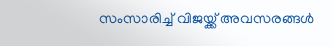സംസാരിച്ച് വിജയ്ക്ക് അവസരങ്ങൾ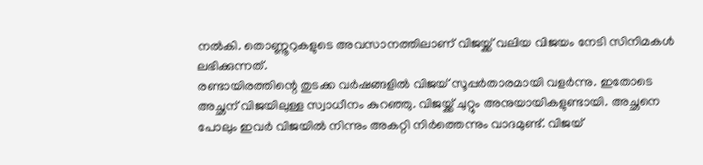നൽകി. തൊണ്ണൂറുകളുടെ അവസാനത്തിലാണ് വിജയ്ക്ക് വലിയ വിജയം നേടി സിനിമകൾ ലഭിക്കുന്നത്.
രണ്ടായിരത്തിന്റെ തുടക്ക വർഷങ്ങളിൽ വിജയ് സൂപ്പർതാരമായി വളർന്നു. ഇതോടെ അച്ഛന് വിജയിലുള്ള സ്വാധീനം കുറഞ്ഞു. വിജയ്ക്ക് ചുറ്റും അനുയായികളുണ്ടായി. അച്ഛനെ പോലും ഇവർ വിജയിൽ നിന്നും അകറ്റി നിർത്തെന്നും വാദമുണ്ട്. വിജയ്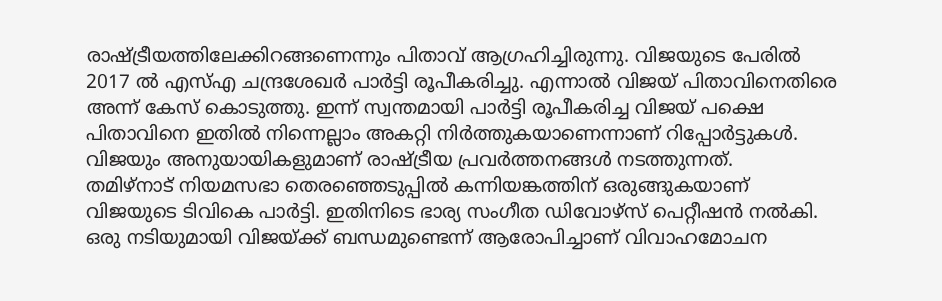രാഷ്ട്രീയത്തിലേക്കിറങ്ങണെന്നും പിതാവ് ആഗ്രഹിച്ചിരുന്നു. വിജയുടെ പേരിൽ 2017 ൽ എസ്എ ചന്ദ്രശേഖർ പാർട്ടി രൂപീകരിച്ചു. എന്നാൽ വിജയ് പിതാവിനെതിരെ അന്ന് കേസ് കൊടുത്തു. ഇന്ന് സ്വന്തമായി പാർട്ടി രൂപീകരിച്ച വിജയ് പക്ഷെ പിതാവിനെ ഇതിൽ നിന്നെല്ലാം അകറ്റി നിർത്തുകയാണെന്നാണ് റിപ്പോർട്ടുകൾ. വിജയും അനുയായികളുമാണ് രാഷ്ട്രീയ പ്രവർത്തനങ്ങൾ നടത്തുന്നത്.
തമിഴ്നാട് നിയമസഭാ തെരഞ്ഞെടുപ്പിൽ കന്നിയങ്കത്തിന് ഒരുങ്ങുകയാണ് വിജയുടെ ടിവികെ പാർട്ടി. ഇതിനിടെ ഭാര്യ സംഗീത ഡിവോഴ്സ് പെറ്റീഷൻ നൽകി. ഒരു നടിയുമായി വിജയ്ക്ക് ബന്ധമുണ്ടെന്ന് ആരോപിച്ചാണ് വിവാഹമോചന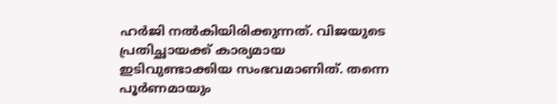ഹർജി നൽകിയിരിക്കുന്നത്. വിജയുടെ പ്രതിച്ഛായക്ക് കാര്യമായ ഇടിവുണ്ടാക്കിയ സംഭവമാണിത്. തന്നെ പൂർണമായും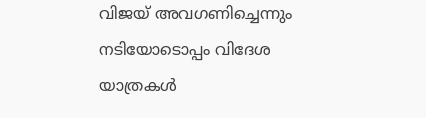വിജയ് അവഗണിച്ചെന്നും നടിയോടൊപ്പം വിദേശ യാത്രകൾ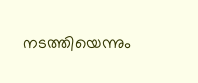നടത്തിയെന്നും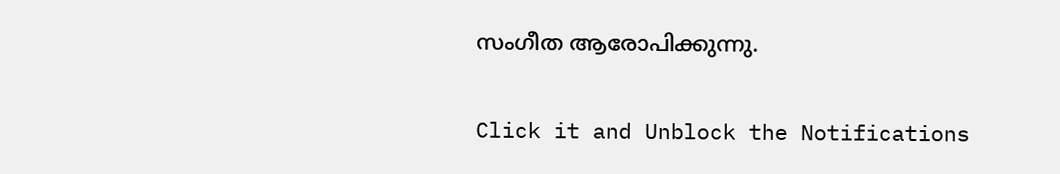സംഗീത ആരോപിക്കുന്നു.


Click it and Unblock the Notifications